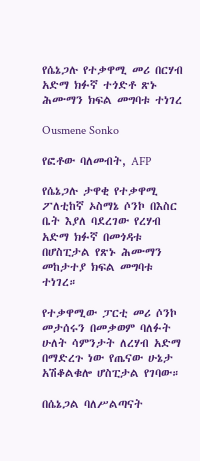የሴኔጋሉ የተቃዋሚ መሪ በርሃብ አድማ ክፉኛ ተጎድቶ ጽኑ ሕሙማን ክፍል መግባቱ ተነገረ

Ousmene Sonko

የፎቶው ባለመብት, AFP

የሴኔጋሉ ታዋቂ የተቃዋሚ ፖለቲከኛ ኦስማኔ ሶንኮ በእስር ቤት እያለ ባደረገው የረሃብ አድማ ክፉኛ በመጎዳቱ በሆስፒታል የጽኑ ሕሙማን መከታተያ ክፍል መግባቱ ተነገረ።

የተቃዋሚው ፓርቲ መሪ ሶንኮ መታሰሩን በመቃወም ባለፉት ሁለት ሳምንታት ለረሃብ አድማ በማድረጉ ነው የጤናው ሁኔታ አሽቆልቁሎ ሆስፒታል የገባው።

በሴኔጋል ባለሥልጣናት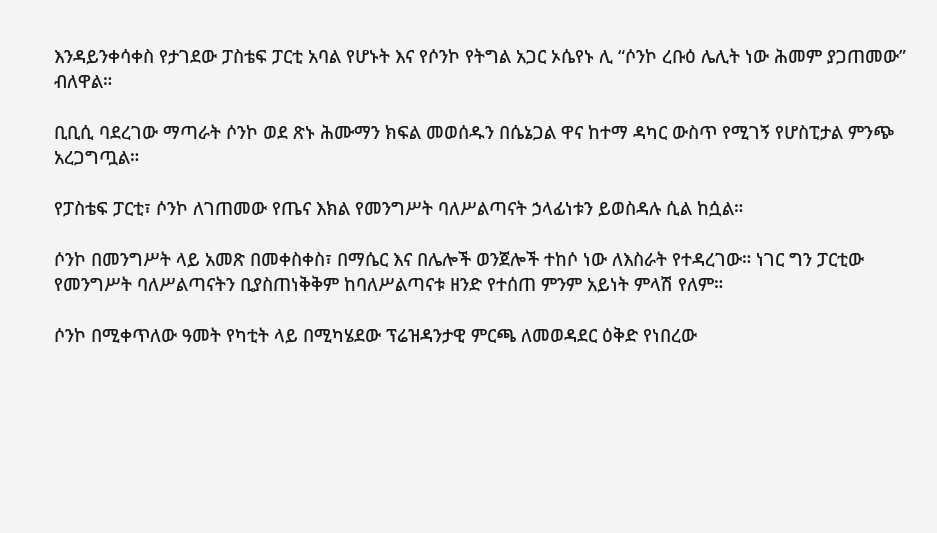እንዳይንቀሳቀስ የታገደው ፓስቴፍ ፓርቲ አባል የሆኑት እና የሶንኮ የትግል አጋር ኦሴየኑ ሊ “ሶንኮ ረቡዕ ሌሊት ነው ሕመም ያጋጠመው” ብለዋል።

ቢቢሲ ባደረገው ማጣራት ሶንኮ ወደ ጽኑ ሕሙማን ክፍል መወሰዱን በሴኔጋል ዋና ከተማ ዳካር ውስጥ የሚገኝ የሆስፒታል ምንጭ አረጋግጧል።

የፓስቴፍ ፓርቲ፣ ሶንኮ ለገጠመው የጤና እክል የመንግሥት ባለሥልጣናት ኃላፊነቱን ይወስዳሉ ሲል ከሷል።

ሶንኮ በመንግሥት ላይ አመጽ በመቀስቀስ፣ በማሴር እና በሌሎች ወንጀሎች ተከሶ ነው ለእስራት የተዳረገው። ነገር ግን ፓርቲው የመንግሥት ባለሥልጣናትን ቢያስጠነቅቅም ከባለሥልጣናቱ ዘንድ የተሰጠ ምንም አይነት ምላሽ የለም።

ሶንኮ በሚቀጥለው ዓመት የካቲት ላይ በሚካሄደው ፕሬዝዳንታዊ ምርጫ ለመወዳደር ዕቅድ የነበረው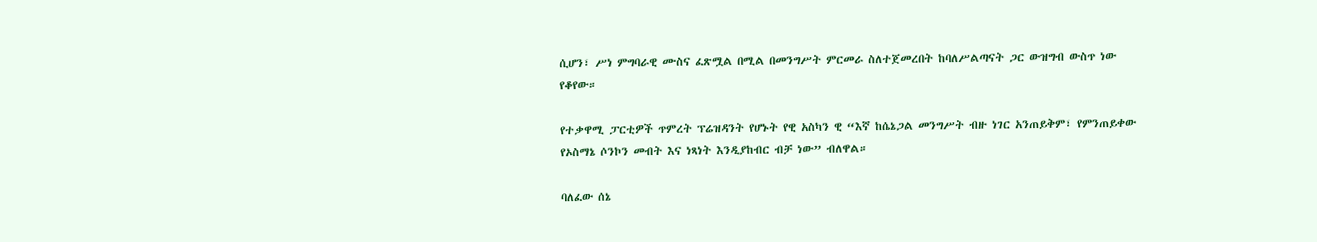ሲሆን፣ ሥነ ምግባራዊ ሙስና ፈጽሟል በሚል በመንግሥት ምርመራ ስለተጀመረበት ከባለሥልጣናት ጋር ውዝግብ ውስጥ ነው የቆየው።

የተቃዋሚ ፓርቲዎች ጥምረት ፕሬዝዳንት የሆኑት የዊ አስካን ዊ “እኛ ከሴኔጋል መንግሥት ብዙ ነገር አንጠይቅም፣ የምንጠይቀው የኦስማኔ ሶንኮን መብት እና ነጻነት እንዲያከብር ብቻ ነው” ብለዋል።

ባለፈው ሰኔ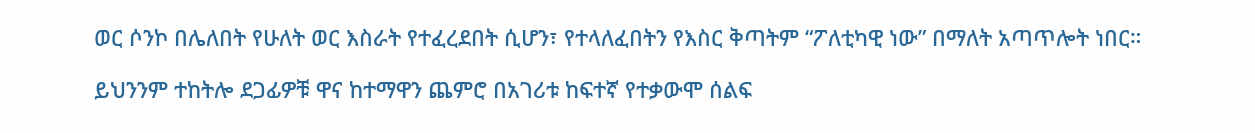ወር ሶንኮ በሌለበት የሁለት ወር እስራት የተፈረደበት ሲሆን፣ የተላለፈበትን የእስር ቅጣትም “ፖለቲካዊ ነው” በማለት አጣጥሎት ነበር።

ይህንንም ተከትሎ ደጋፊዎቹ ዋና ከተማዋን ጨምሮ በአገሪቱ ከፍተኛ የተቃውሞ ሰልፍ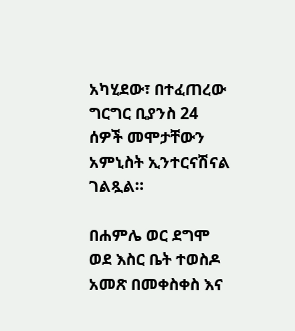አካሂደው፣ በተፈጠረው ግርግር ቢያንስ 24 ሰዎች መሞታቸውን አምኒስት ኢንተርናሽናል ገልጿል።

በሐምሌ ወር ደግሞ ወደ እስር ቤት ተወስዶ አመጽ በመቀስቀስ እና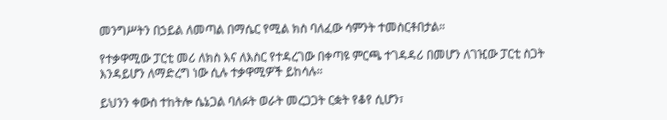መንግሥትን በኃይል ለመጣል በማሴር የሚል ክስ ባለፈው ሳምንት ተመስርቶበታል።

የተቃዋሚው ፓርቲ መሪ ለክስ እና ለእስር የተዳረገው በቀጣዩ ምርጫ ተገዳዳሪ በመሆን ለገዢው ፓርቲ ስጋት እንዳይሆን ለማድረግ ነው ሲሉ ተቃዋሚዎች ይከሳሉ።

ይህንን ቀውስ ተከትሎ ሴኔጋል ባለፉት ወራት መረጋጋት ርቋት የቆየ ሲሆን፣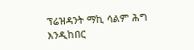ፕሬዝዳንት ማኪ ሳልም ሕግ እንዲከበር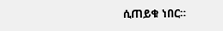ሲጠይቁ ነበር።